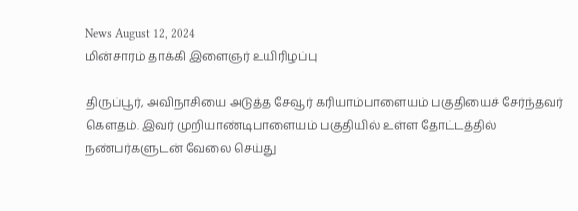News August 12, 2024
மின்சாரம் தாக்கி இளைஞர் உயிரிழப்பு

திருப்பூர், அவிநாசியை அடுத்த சேவூர் கரியாம்பாளையம் பகுதியைச் சேர்ந்தவர் கௌதம். இவர் முறியாண்டிபாளையம் பகுதியில் உள்ள தோட்டத்தில் நண்பர்களுடன் வேலை செய்து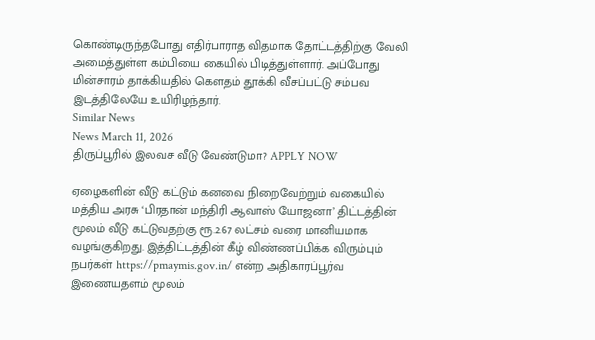கொண்டிருந்தபோது எதிர்பாராத விதமாக தோட்டத்திற்கு வேலி அமைத்துள்ள கம்பியை கையில் பிடித்துள்ளார். அப்போது மின்சாரம் தாக்கியதில் கௌதம் தூக்கி வீசப்பட்டு சம்பவ இடத்திலேயே உயிரிழந்தார்.
Similar News
News March 11, 2026
திருப்பூரில் இலவச வீடு வேண்டுமா? APPLY NOW

ஏழைகளின் வீடு கட்டும் கனவை நிறைவேற்றும் வகையில் மத்திய அரசு ‘பிரதான் மந்திரி ஆவாஸ் யோஜனா’ திட்டத்தின் மூலம் வீடு கட்டுவதற்கு ரூ.2.67 லட்சம் வரை மானியமாக வழங்குகிறது. இத்திட்டத்தின் கீழ் விண்ணப்பிக்க விரும்பும் நபர்கள் https://pmaymis.gov.in/ என்ற அதிகாரப்பூர்வ இணையதளம் மூலம்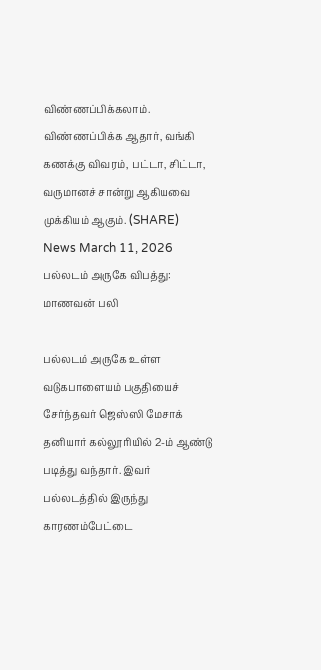விண்ணப்பிக்கலாம். விண்ணப்பிக்க ஆதார், வங்கி கணக்கு விவரம், பட்டா, சிட்டா, வருமானச் சான்று ஆகியவை முக்கியம் ஆகும். (SHARE)
News March 11, 2026
பல்லடம் அருகே விபத்து: மாணவன் பலி

பல்லடம் அருகே உள்ள வடுகபாளையம் பகுதியைச் சேர்ந்தவர் ஜெஸ்ஸி மேசாக் தனியார் கல்லூரியில் 2-ம் ஆண்டு படித்து வந்தார். இவர் பல்லடத்தில் இருந்து காரணம்பேட்டை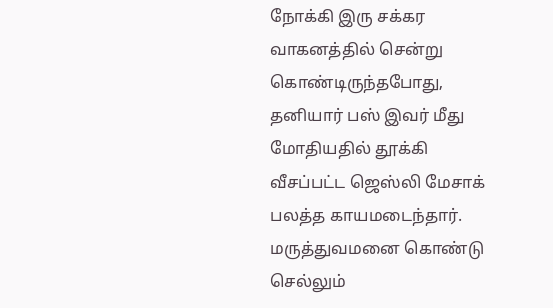நோக்கி இரு சக்கர வாகனத்தில் சென்று கொண்டிருந்தபோது, தனியார் பஸ் இவர் மீது மோதியதில் தூக்கி வீசப்பட்ட ஜெஸ்லி மேசாக் பலத்த காயமடைந்தார். மருத்துவமனை கொண்டு செல்லும்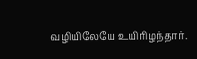வழியிலேயே உயிரிழந்தார்.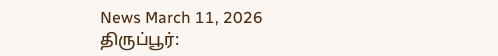News March 11, 2026
திருப்பூர்: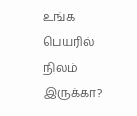உங்க பெயரில் நிலம் இருக்கா?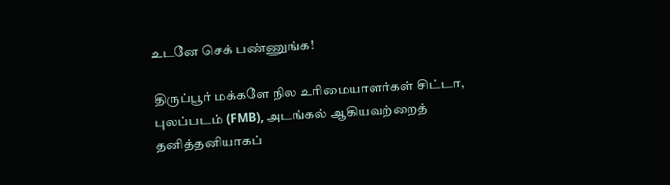உடனே செக் பண்ணுங்க!

திருப்பூர் மக்களே நில உரிமையாளர்கள் சிட்டா, புலப்படம் (FMB), அடங்கல் ஆகியவற்றைத் தனித்தனியாகப்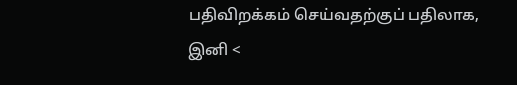பதிவிறக்கம் செய்வதற்குப் பதிலாக, இனி <